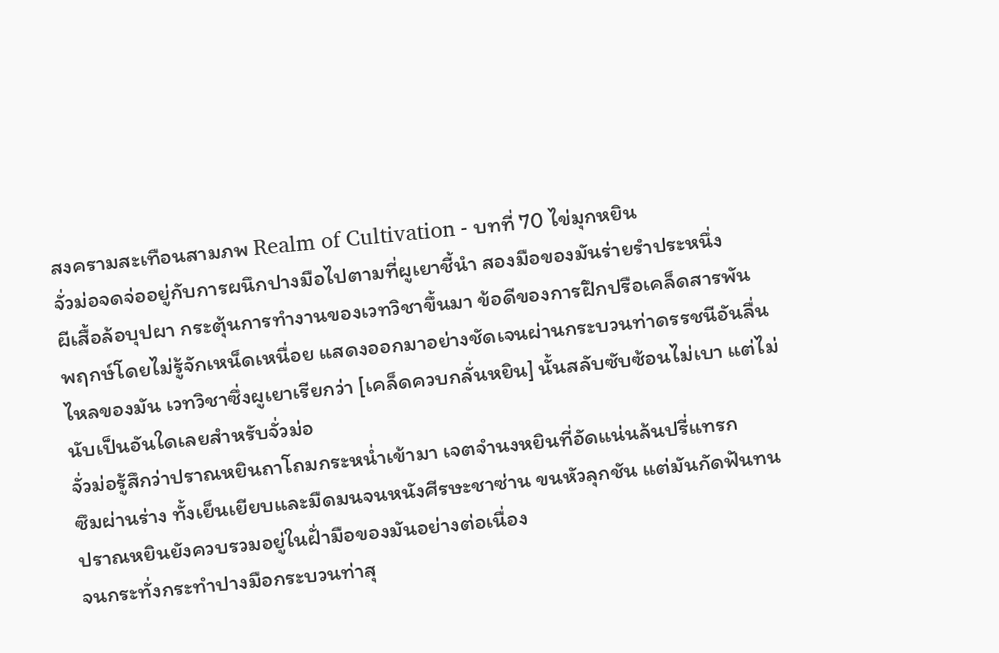สงครามสะเทือนสามภพ Realm of Cultivation - บทที่ 70 ไข่มุกหยิน
จั่วม่อจดจ่ออยู่กับการผนึกปางมือไปตามที่ผูเยาชี้นำ สองมือของมันร่ายรำประหนึ่ง
ผีเสื้อล้อบุปผา กระตุ้นการทำงานของเวทวิชาขึ้นมา ข้อดีของการฝึกปรือเคล็ดสารพัน
พฤกษ์โดยไม่รู้จักเหน็ดเหนื่อย แสดงออกมาอย่างชัดเจนผ่านกระบวนท่าดรรชนีอันลื่น
ไหลของมัน เวทวิชาซึ่งผูเยาเรียกว่า [เคล็ดควบกลั่นหยิน] นั้นสลับซับซ้อนไม่เบา แต่ไม่
นับเป็นอันใดเลยสำหรับจั่วม่อ
จั่วม่อรู้สึกว่าปราณหยินถาโถมกระหน่ำเข้ามา เจตจำนงหยินที่อัดแน่นล้นปรี่แทรก
ซึมผ่านร่าง ทั้งเย็นเยียบและมืดมนจนหนังศีรษะชาซ่าน ขนหัวลุกชัน แต่มันกัดฟันทน
ปราณหยินยังควบรวมอยู่ในฝั่ามือของมันอย่างต่อเนื่อง
จนกระทั่งกระทำปางมือกระบวนท่าสุ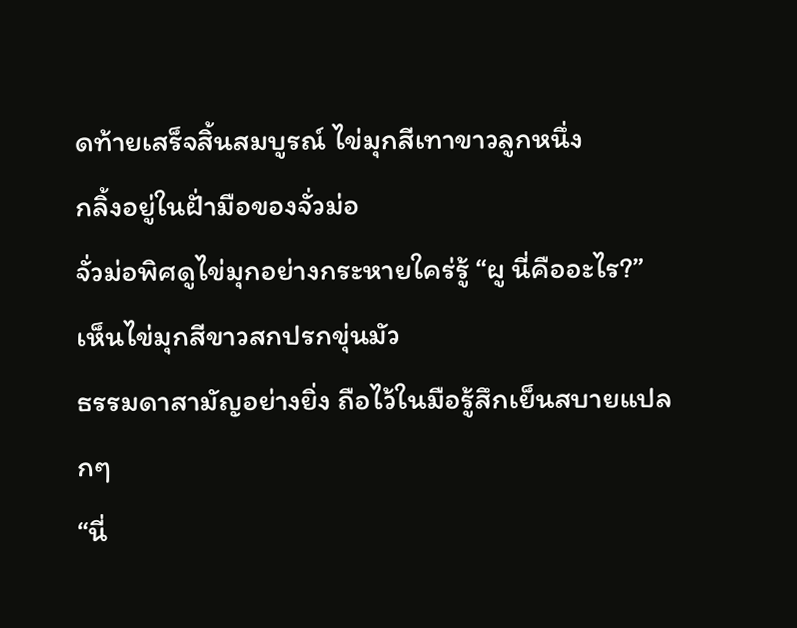ดท้ายเสร็จสิ้นสมบูรณ์ ไข่มุกสีเทาขาวลูกหนึ่ง
กลิ้งอยู่ในฝั่ามือของจั่วม่อ
จั่วม่อพิศดูไข่มุกอย่างกระหายใคร่รู้ “ผู นี่คืออะไร?” เห็นไข่มุกสีขาวสกปรกขุ่นมัว
ธรรมดาสามัญอย่างยิ่ง ถือไว้ในมือรู้สึกเย็นสบายแปลกๆ
“นี่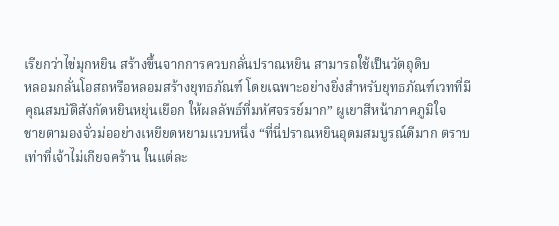เรียกว่าไข่มุกหยิน สร้างขึ้นจากการควบกลั่นปราณหยิน สามารถใช้เป็นวัตถุดิบ
หลอมกลั่นโอสถหรือหลอมสร้างยุทธภัณฑ์ โดยเฉพาะอย่างยิ่งสำหรับยุทธภัณฑ์เวทที่มี
คุณสมบัติสังกัดหยินหยุ่นเยือก ให้ผลลัพธ์ที่มหัศจรรย์มาก” ผูเยาสีหน้าภาคภูมิใจ
ชายตามองจั่วม่ออย่างเหยียดหยามแวบหนึ่ง “ที่นี่ปราณหยินอุดมสมบูรณ์ดีมาก ตราบ
เท่าที่เจ้าไม่เกียจคร้าน ในแต่ละ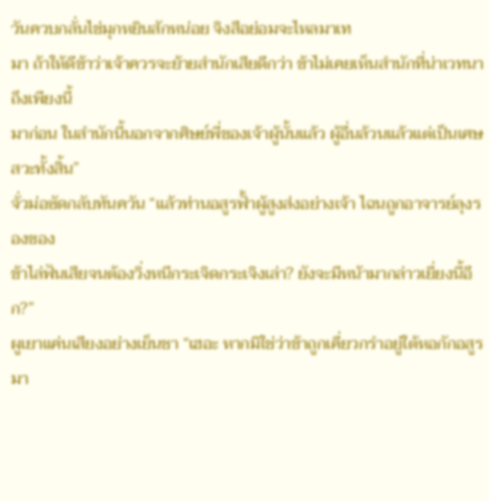วันควบกลั่นไข่มุกหยินสักหน่อย จิงสือย่อมจะไหลมาเท
มา ถ้าให้ดีข้าว่าเจ้าควรจะย้ายสำนักเสียดีกว่า ข้าไม่เคยเห็นสำนักที่น่าเวทนาถึงเพียงนี้
มาก่อน ในสำนักนี้นอกจากศิษย์พี่ของเจ้าผู้นั้นแล้ว ผู้อื่นล้วนแล้วแต่เป็นเศษสวะทั้งสิ้น”
จั่วม่อซัดกลับทันควัน “แล้วท่านอสูรฟั้าผู้สูงส่งอย่างเจ้า ไฉนถูกอาจารย์ลุงรองของ
ข้าไล่ฟันเสียจนต้องวิ่งหนีกระเจิดกระเจิงเล่า? ยังจะมีหน้ามากล่าวเยี่ยงนี้อีก?”
ผูเยาแค่นเสียงอย่างเย็นชา “เฮอะ หากมิใช่ว่าข้าถูกเคี่ยวกรำอยู่ใต้หอกักอสูรมา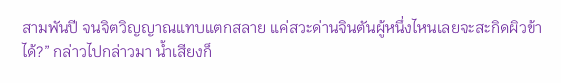สามพันปี จนจิตวิญญาณแทบแตกสลาย แค่สวะด่านจินตันผู้หนึ่งไหนเลยจะสะกิดผิวข้า
ได้?” กล่าวไปกล่าวมา น้ำเสียงก็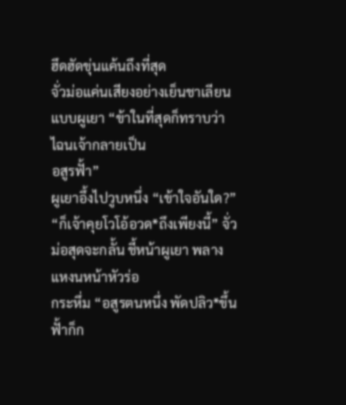ฮึดฮัดขุ่นแค้นถึงที่สุด
จั่วม่อแค่นเสียงอย่างเย็นชาเลียนแบบผูเยา “ข้าในที่สุดก็ทราบว่าไฉนเจ้ากลายเป็น
อสูรฟั้า”
ผูเยาอึ้งไปวูบหนึ่ง “เข้าใจอันใด?”
“ก็เจ้าคุยโวโอ้อวด*ถึงเพียงนี้” จั่วม่อสุดจะกลั้น ชี้หน้าผูเยา พลางแหงนหน้าหัวร่อ
กระหึ่ม “อสูรตนหนึ่ง พัดปลิว*ขึ้นฟั้าก็ก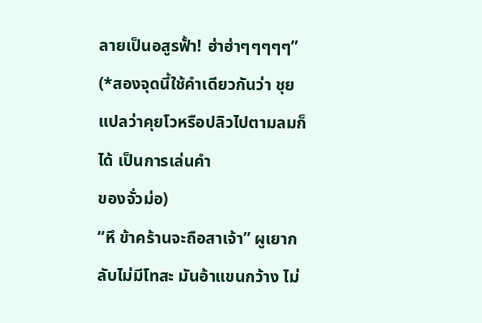ลายเป็นอสูรฟั้า! ฮ่าฮ่าๆๆๆๆๆ”
(*สองจุดนี้ใช้คำเดียวกันว่า ชุย แปลว่าคุยโวหรือปลิวไปตามลมก็ได้ เป็นการเล่นคำ
ของจั่วม่อ)
“หึ ข้าคร้านจะถือสาเจ้า” ผูเยากลับไม่มีโทสะ มันอ้าแขนกว้าง ไม่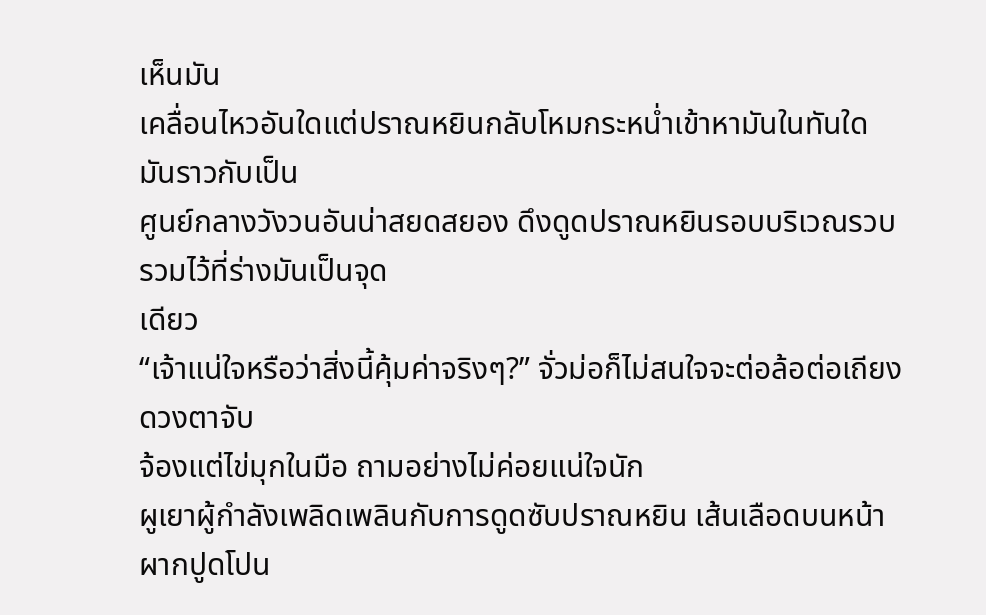เห็นมัน
เคลื่อนไหวอันใดแต่ปราณหยินกลับโหมกระหน่ำเข้าหามันในทันใด มันราวกับเป็น
ศูนย์กลางวังวนอันน่าสยดสยอง ดึงดูดปราณหยินรอบบริเวณรวบรวมไว้ที่ร่างมันเป็นจุด
เดียว
“เจ้าแน่ใจหรือว่าสิ่งนี้คุ้มค่าจริงๆ?” จั่วม่อก็ไม่สนใจจะต่อล้อต่อเถียง ดวงตาจับ
จ้องแต่ไข่มุกในมือ ถามอย่างไม่ค่อยแน่ใจนัก
ผูเยาผู้กำลังเพลิดเพลินกับการดูดซับปราณหยิน เส้นเลือดบนหน้าผากปูดโปน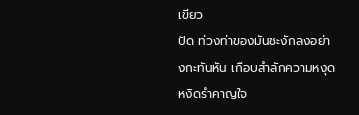เขียว
ปัด ท่วงท่าของมันชะงักลงอย่างกะทันหัน เกือบสำลักความหงุดหงิดรำคาญใจ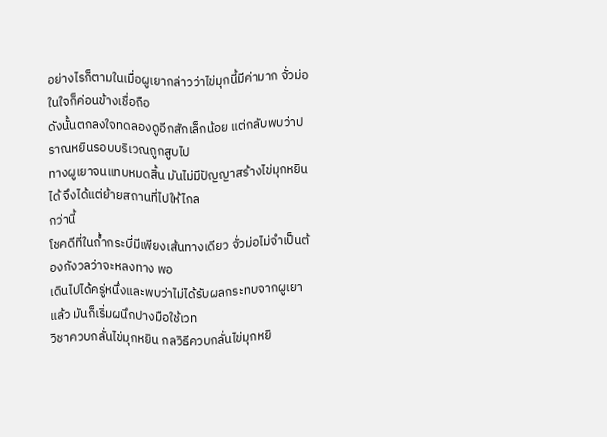อย่างไรก็ตามในเมื่อผูเยากล่าวว่าไข่มุกนี้มีค่ามาก จั่วม่อในใจก็ค่อนข้างเชื่อถือ
ดังนั้นตกลงใจทดลองดูอีกสักเล็กน้อย แต่กลับพบว่าปราณหยินรอบบริเวณถูกสูบไป
ทางผูเยาจนแทบหมดสิ้น มันไม่มีปัญญาสร้างไข่มุกหยินได้ จึงได้แต่ย้ายสถานที่ไปให้ไกล
กว่านี้
โชคดีที่ในถ้ำกระบี่มีเพียงเส้นทางเดียว จั่วม่อไม่จำเป็นต้องกังวลว่าจะหลงทาง พอ
เดินไปได้ครู่หนึ่งและพบว่าไม่ได้รับผลกระทบจากผูเยาแล้ว มันก็เริ่มผนึกปางมือใช้เวท
วิชาควบกลั่นไข่มุกหยิน กลวิธีควบกลั่นไข่มุกหยิ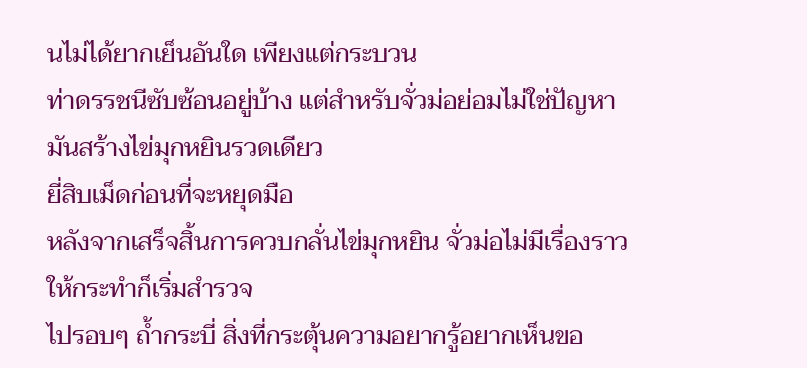นไม่ได้ยากเย็นอันใด เพียงแต่กระบวน
ท่าดรรชนีซับซ้อนอยู่บ้าง แต่สำหรับจั่วม่อย่อมไม่ใช่ปัญหา มันสร้างไข่มุกหยินรวดเดียว
ยี่สิบเม็ดก่อนที่จะหยุดมือ
หลังจากเสร็จสิ้นการควบกลั่นไข่มุกหยิน จั่วม่อไม่มีเรื่องราวให้กระทำก็เริ่มสำรวจ
ไปรอบๆ ถ้ำกระบี่ สิ่งที่กระตุ้นความอยากรู้อยากเห็นขอ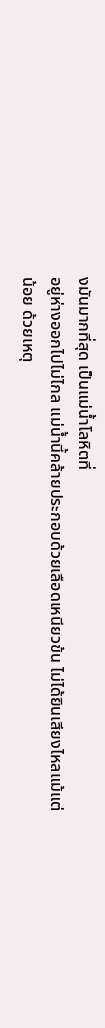งมันมากที่สุด เป็นแม่น้ำโลหิตที่
อยู่ห่างออกไปไม่ไกล แม่น้ำนี้คล้ายประกอบด้วยเลือดเหนียวข้น ไม่ได้ยินเสียงไหลแม้แต่
น้อย ด้วยเหตุ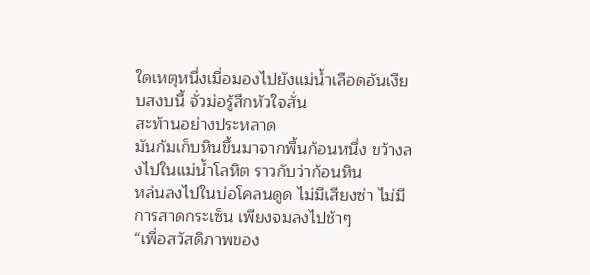ใดเหตุหนึ่งเมื่อมองไปยังแม่น้ำเลือดอันเงียบสงบนี้ จั่วม่อรู้สึกหัวใจสั่น
สะท้านอย่างประหลาด
มันก้มเก็บหินขึ้นมาจากพื้นก้อนหนึ่ง ขว้างลงไปในแม่น้ำโลหิต ราวกับว่าก้อนหิน
หล่นลงไปในบ่อโคลนดูด ไม่มีเสียงซ่า ไม่มีการสาดกระเซ็น เพียงจมลงไปช้าๆ
“เพื่อสวัสดิภาพของ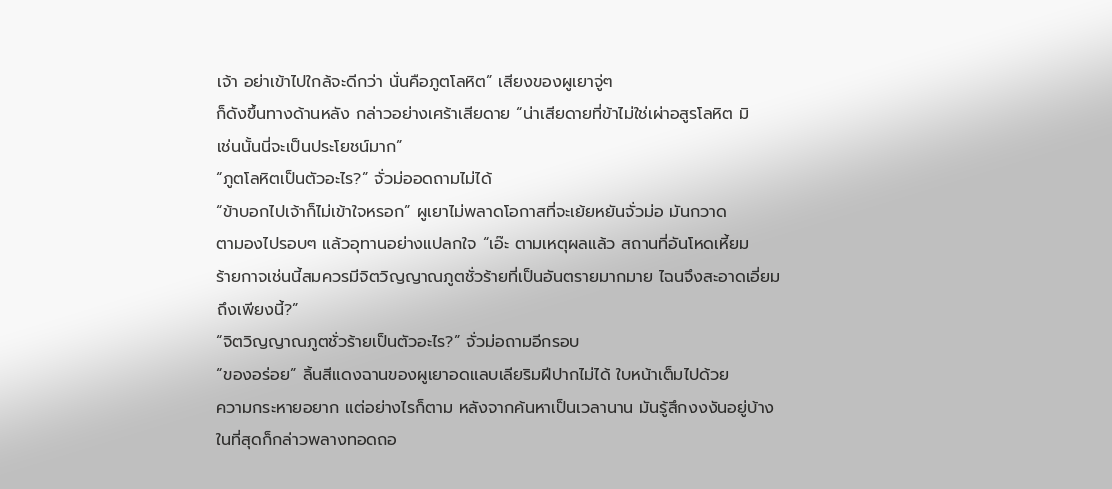เจ้า อย่าเข้าไปใกล้จะดีกว่า นั่นคือภูตโลหิต” เสียงของผูเยาจู่ๆ
ก็ดังขึ้นทางด้านหลัง กล่าวอย่างเศร้าเสียดาย “น่าเสียดายที่ข้าไม่ใช่เผ่าอสูรโลหิต มิ
เช่นนั้นนี่จะเป็นประโยชน์มาก”
“ภูตโลหิตเป็นตัวอะไร?” จั่วม่ออดถามไม่ได้
“ข้าบอกไปเจ้าก็ไม่เข้าใจหรอก” ผูเยาไม่พลาดโอกาสที่จะเย้ยหยันจั่วม่อ มันกวาด
ตามองไปรอบๆ แล้วอุทานอย่างแปลกใจ “เอ๊ะ ตามเหตุผลแล้ว สถานที่อันโหดเหี้ยม
ร้ายกาจเช่นนี้สมควรมีจิตวิญญาณภูตชั่วร้ายที่เป็นอันตรายมากมาย ไฉนจึงสะอาดเอี่ยม
ถึงเพียงนี้?”
“จิตวิญญาณภูตชั่วร้ายเป็นตัวอะไร?” จั่วม่อถามอีกรอบ
“ของอร่อย” ลิ้นสีแดงฉานของผูเยาอดแลบเลียริมฝีปากไม่ได้ ใบหน้าเต็มไปด้วย
ความกระหายอยาก แต่อย่างไรก็ตาม หลังจากค้นหาเป็นเวลานาน มันรู้สึกงงงันอยู่บ้าง
ในที่สุดก็กล่าวพลางทอดถอ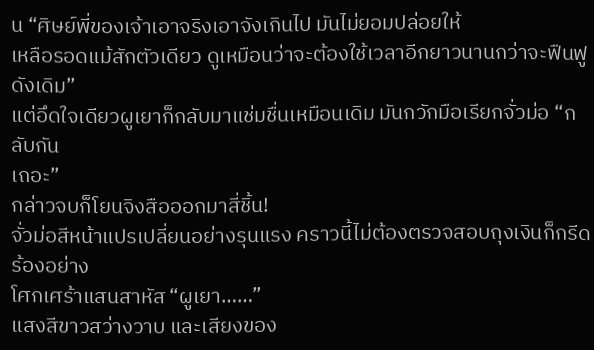น “ศิษย์พี่ของเจ้าเอาจริงเอาจังเกินไป มันไม่ยอมปล่อยให้
เหลือรอดแม้สักตัวเดียว ดูเหมือนว่าจะต้องใช้เวลาอีกยาวนานกว่าจะฟืนฟูดังเดิม”
แต่อึดใจเดียวผูเยาก็กลับมาแช่มชื่นเหมือนเดิม มันกวักมือเรียกจั่วม่อ “กลับกัน
เถอะ”
กล่าวจบก็โยนจิงสือออกมาสี่ชิ้น!
จั่วม่อสีหน้าแปรเปลี่ยนอย่างรุนแรง คราวนี้ไม่ต้องตรวจสอบถุงเงินก็กรีดร้องอย่าง
โศกเศร้าแสนสาหัส “ผูเยา……”
แสงสีขาวสว่างวาบ และเสียงของ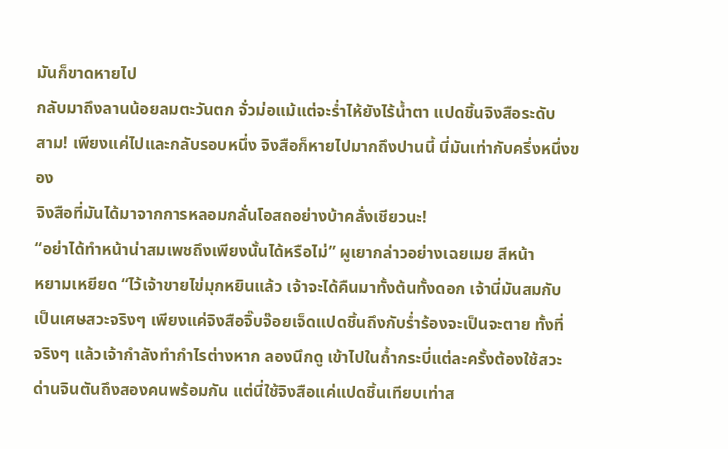มันก็ขาดหายไป
กลับมาถึงลานน้อยลมตะวันตก จั่วม่อแม้แต่จะร่ำไห้ยังไร้น้ำตา แปดชิ้นจิงสือระดับ
สาม! เพียงแค่ไปและกลับรอบหนึ่ง จิงสือก็หายไปมากถึงปานนี้ นี่มันเท่ากับครึ่งหนึ่งของ
จิงสือที่มันได้มาจากการหลอมกลั่นโอสถอย่างบ้าคลั่งเชียวนะ!
“อย่าได้ทำหน้าน่าสมเพชถึงเพียงนั้นได้หรือไม่” ผูเยากล่าวอย่างเฉยเมย สีหน้า
หยามเหยียด “ไว้เจ้าขายไข่มุกหยินแล้ว เจ้าจะได้คืนมาทั้งต้นทั้งดอก เจ้านี่มันสมกับ
เป็นเศษสวะจริงๆ เพียงแค่จิงสือจิ๊บจ๊อยเจ็ดแปดชิ้นถึงกับร่ำร้องจะเป็นจะตาย ทั้งที่
จริงๆ แล้วเจ้ากำลังทำกำไรต่างหาก ลองนึกดู เข้าไปในถ้ำกระบี่แต่ละครั้งต้องใช้สวะ
ด่านจินตันถึงสองคนพร้อมกัน แต่นี่ใช้จิงสือแค่แปดชิ้นเทียบเท่าส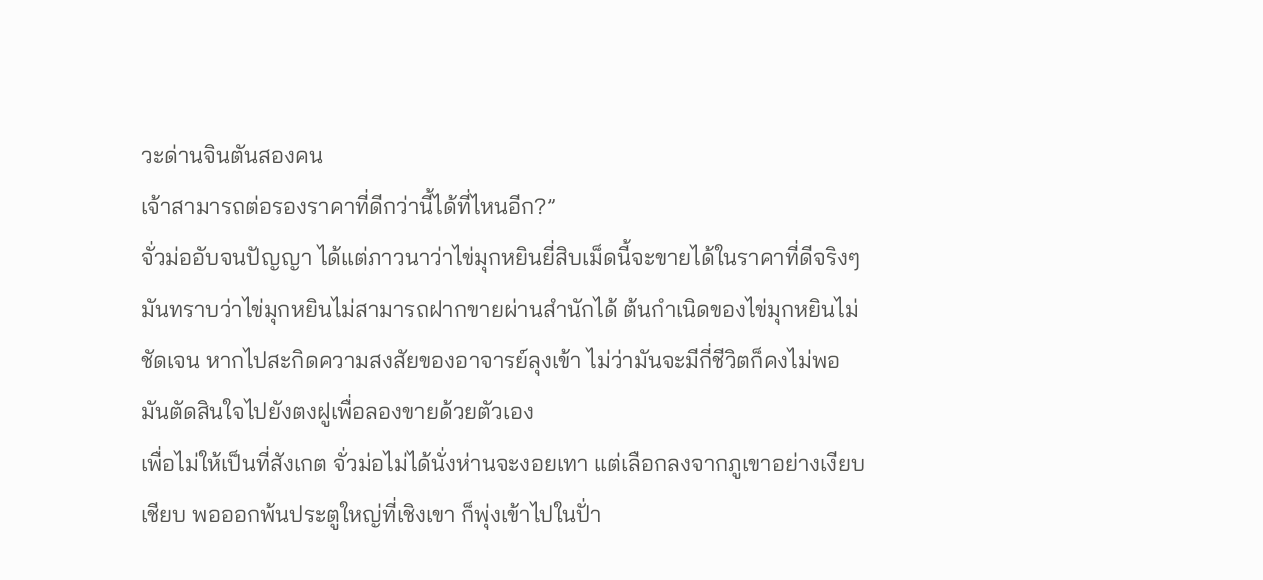วะด่านจินตันสองคน
เจ้าสามารถต่อรองราคาที่ดีกว่านี้ได้ที่ไหนอีก?”
จั่วม่ออับจนปัญญา ได้แต่ภาวนาว่าไข่มุกหยินยี่สิบเม็ดนี้จะขายได้ในราคาที่ดีจริงๆ
มันทราบว่าไข่มุกหยินไม่สามารถฝากขายผ่านสำนักได้ ต้นกำเนิดของไข่มุกหยินไม่
ชัดเจน หากไปสะกิดความสงสัยของอาจารย์ลุงเข้า ไม่ว่ามันจะมีกี่ชีวิตก็คงไม่พอ
มันตัดสินใจไปยังตงฝูเพื่อลองขายด้วยตัวเอง
เพื่อไม่ให้เป็นที่สังเกต จั่วม่อไม่ได้นั่งห่านจะงอยเทา แต่เลือกลงจากภูเขาอย่างเงียบ
เชียบ พอออกพ้นประตูใหญ่ที่เชิงเขา ก็พุ่งเข้าไปในปั่า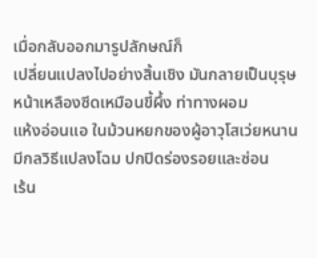เมื่อกลับออกมารูปลักษณ์ก็
เปลี่ยนแปลงไปอย่างสิ้นเชิง มันกลายเป็นบุรุษหน้าเหลืองซีดเหมือนขี้ผึ้ง ท่าทางผอม
แห้งอ่อนแอ ในม้วนหยกของผู้อาวุโสเว่ยหนานมีกลวิธีแปลงโฉม ปกปิดร่องรอยและซ่อน
เร้น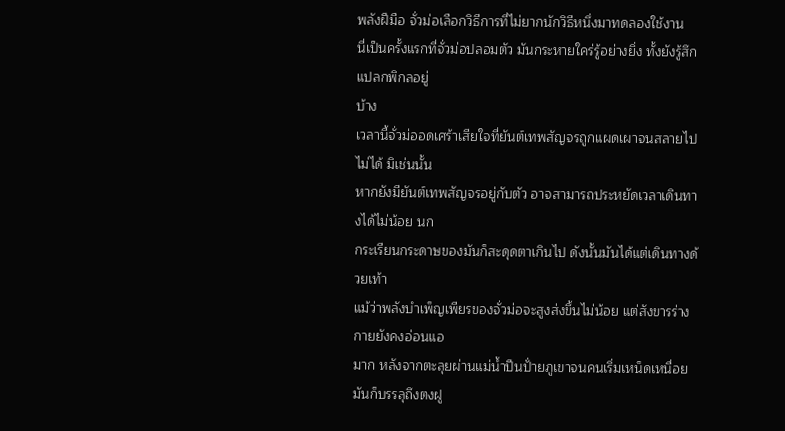พลังฝีมือ จั่วม่อเลือกวิธีการที่ไม่ยากนักวิธีหนึ่งมาทดลองใช้งาน
นี่เป็นครั้งแรกที่จั่วม่อปลอมตัว มันกระหายใคร่รู้อย่างยิ่ง ทั้งยังรู้สึกแปลกพิกลอยู่
บ้าง
เวลานี้จั่วม่ออดเศร้าเสียใจที่ยันต์เทพสัญจรถูกแผดเผาจนสลายไปไม่ได้ มิเช่นนั้น
หากยังมียันต์เทพสัญจรอยู่กับตัว อาจสามารถประหยัดเวลาเดินทางได้ไม่น้อย นก
กระเรียนกระดาษของมันก็สะดุดตาเกินไป ดังนั้นมันได้แต่เดินทางด้วยเท้า
แม้ว่าพลังบำเพ็ญเพียรของจั่วม่อจะสูงส่งขึ้นไม่น้อย แต่สังขารร่างกายยังคงอ่อนแอ
มาก หลังจากตะลุยผ่านแม่น้ำปีนปั่ายภูเขาจนคนเริ่มเหน็ดเหนื่อย มันก็บรรลุถึงตงฝู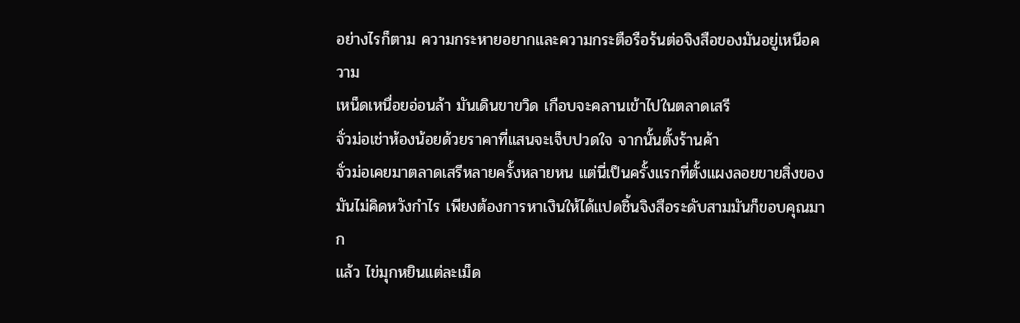อย่างไรก็ตาม ความกระหายอยากและความกระตือรือร้นต่อจิงสือของมันอยู่เหนือความ
เหน็ดเหนื่อยอ่อนล้า มันเดินขาขวิด เกือบจะคลานเข้าไปในตลาดเสรี
จั่วม่อเช่าห้องน้อยด้วยราคาที่แสนจะเจ็บปวดใจ จากนั้นตั้งร้านค้า
จั่วม่อเคยมาตลาดเสรีหลายครั้งหลายหน แต่นี่เป็นครั้งแรกที่ตั้งแผงลอยขายสิ่งของ
มันไม่คิดหวังกำไร เพียงต้องการหาเงินให้ได้แปดชิ้นจิงสือระดับสามมันก็ขอบคุณมาก
แล้ว ไข่มุกหยินแต่ละเม็ด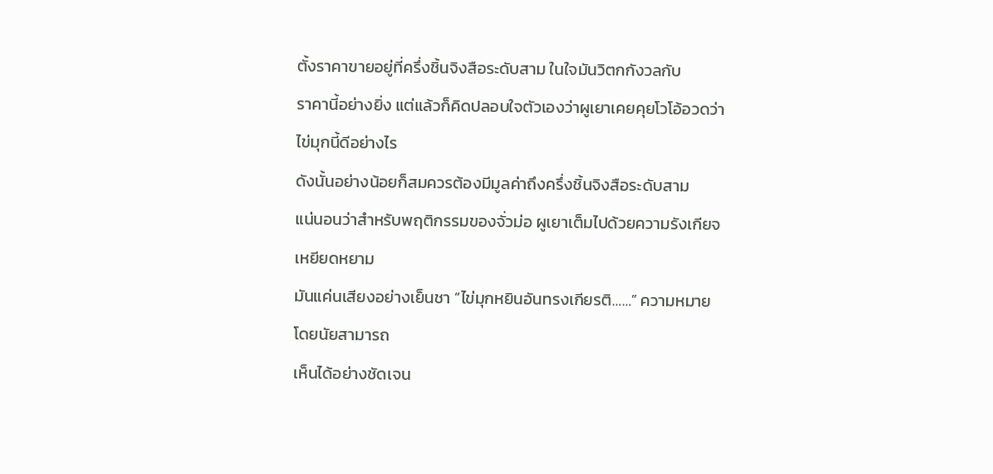ตั้งราคาขายอยู่ที่ครึ่งชิ้นจิงสือระดับสาม ในใจมันวิตกกังวลกับ
ราคานี้อย่างยิ่ง แต่แล้วก็คิดปลอบใจตัวเองว่าผูเยาเคยคุยโวโอ้อวดว่าไข่มุกนี้ดีอย่างไร
ดังนั้นอย่างน้อยก็สมควรต้องมีมูลค่าถึงครึ่งชิ้นจิงสือระดับสาม
แน่นอนว่าสำหรับพฤติกรรมของจั่วม่อ ผูเยาเต็มไปด้วยความรังเกียจเหยียดหยาม
มันแค่นเสียงอย่างเย็นชา “ไข่มุกหยินอันทรงเกียรติ……” ความหมายโดยนัยสามารถ
เห็นได้อย่างชัดเจน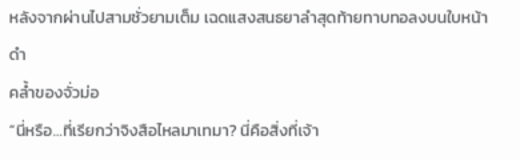หลังจากผ่านไปสามชั่วยามเต็ม เฉดแสงสนธยาลำสุดท้ายทาบทอลงบนใบหน้าดำ
คล้ำของจั่วม่อ
“นี่หรือ…ที่เรียกว่าจิงสือไหลมาเทมา? นี่คือสิ่งที่เจ้า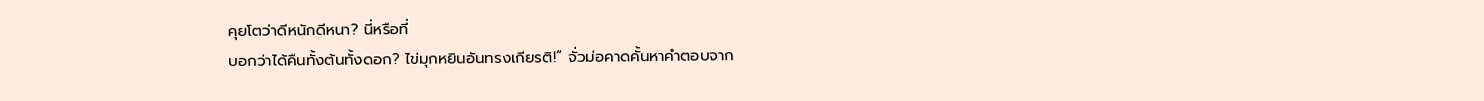คุยโตว่าดีหนักดีหนา? นี่หรือที่
บอกว่าได้คืนทั้งต้นทั้งดอก? ไข่มุกหยินอันทรงเกียรติ!” จั่วม่อคาดคั้นหาคำตอบจาก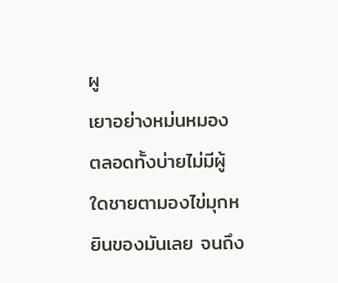ผู
เยาอย่างหม่นหมอง ตลอดทั้งบ่ายไม่มีผู้ใดชายตามองไข่มุกหยินของมันเลย จนถึง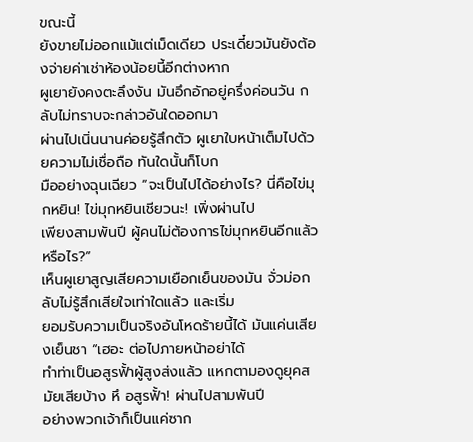ขณะนี้
ยังขายไม่ออกแม้แต่เม็ดเดียว ประเดี๋ยวมันยังต้องจ่ายค่าเช่าห้องน้อยนี้อีกต่างหาก
ผูเยายังคงตะลึงงัน มันอึกอักอยู่ครึ่งค่อนวัน กลับไม่ทราบจะกล่าวอันใดออกมา
ผ่านไปเนิ่นนานค่อยรู้สึกตัว ผูเยาใบหน้าเต็มไปด้วยความไม่เชื่อถือ ทันใดนั้นก็โบก
มืออย่างฉุนเฉียว “จะเป็นไปได้อย่างไร? นี่คือไข่มุกหยิน! ไข่มุกหยินเชียวนะ! เพิ่งผ่านไป
เพียงสามพันปี ผู้คนไม่ต้องการไข่มุกหยินอีกแล้วหรือไร?”
เห็นผูเยาสูญเสียความเยือกเย็นของมัน จั่วม่อกลับไม่รู้สึกเสียใจเท่าใดแล้ว และเริ่ม
ยอมรับความเป็นจริงอันโหดร้ายนี้ได้ มันแค่นเสียงเย็นชา “เฮอะ ต่อไปภายหน้าอย่าได้
ทำท่าเป็นอสูรฟั้าผู้สูงส่งแล้ว แหกตามองดูยุคสมัยเสียบ้าง หึ อสูรฟั้า! ผ่านไปสามพันปี
อย่างพวกเจ้าก็เป็นแค่ซาก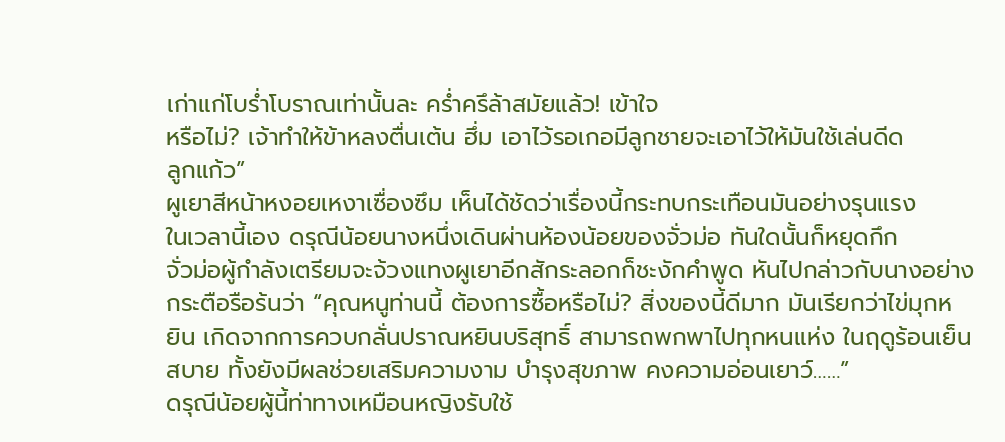เก่าแก่โบร่ำโบราณเท่านั้นละ คร่ำครึล้าสมัยแล้ว! เข้าใจ
หรือไม่? เจ้าทำให้ข้าหลงตื่นเต้น ฮึ่ม เอาไว้รอเกอมีลูกชายจะเอาไว้ให้มันใช้เล่นดีด
ลูกแก้ว”
ผูเยาสีหน้าหงอยเหงาเซื่องซึม เห็นได้ชัดว่าเรื่องนี้กระทบกระเทือนมันอย่างรุนแรง
ในเวลานี้เอง ดรุณีน้อยนางหนึ่งเดินผ่านห้องน้อยของจั่วม่อ ทันใดนั้นก็หยุดกึก
จั่วม่อผู้กำลังเตรียมจะจ้วงแทงผูเยาอีกสักระลอกก็ชะงักคำพูด หันไปกล่าวกับนางอย่าง
กระตือรือร้นว่า “คุณหนูท่านนี้ ต้องการซื้อหรือไม่? สิ่งของนี้ดีมาก มันเรียกว่าไข่มุกห
ยิน เกิดจากการควบกลั่นปราณหยินบริสุทธิ์ สามารถพกพาไปทุกหนแห่ง ในฤดูร้อนเย็น
สบาย ทั้งยังมีผลช่วยเสริมความงาม บำรุงสุขภาพ คงความอ่อนเยาว์……”
ดรุณีน้อยผู้นี้ท่าทางเหมือนหญิงรับใช้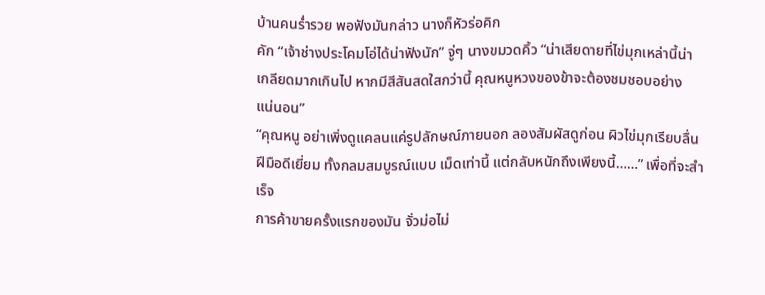บ้านคนร่ำรวย พอฟังมันกล่าว นางก็หัวร่อคิก
คัก “เจ้าช่างประโคมโอ่ได้น่าฟังนัก” จู่ๆ นางขมวดคิ้ว “น่าเสียดายที่ไข่มุกเหล่านี้น่า
เกลียดมากเกินไป หากมีสีสันสดใสกว่านี้ คุณหนูหวงของข้าจะต้องชมชอบอย่าง
แน่นอน”
“คุณหนู อย่าเพิ่งดูแคลนแค่รูปลักษณ์ภายนอก ลองสัมผัสดูก่อน ผิวไข่มุกเรียบลื่น
ฝีมือดีเยี่ยม ทั้งกลมสมบูรณ์แบบ เม็ดเท่านี้ แต่กลับหนักถึงเพียงนี้……” เพื่อที่จะสำเร็จ
การค้าขายครั้งแรกของมัน จั่วม่อไม่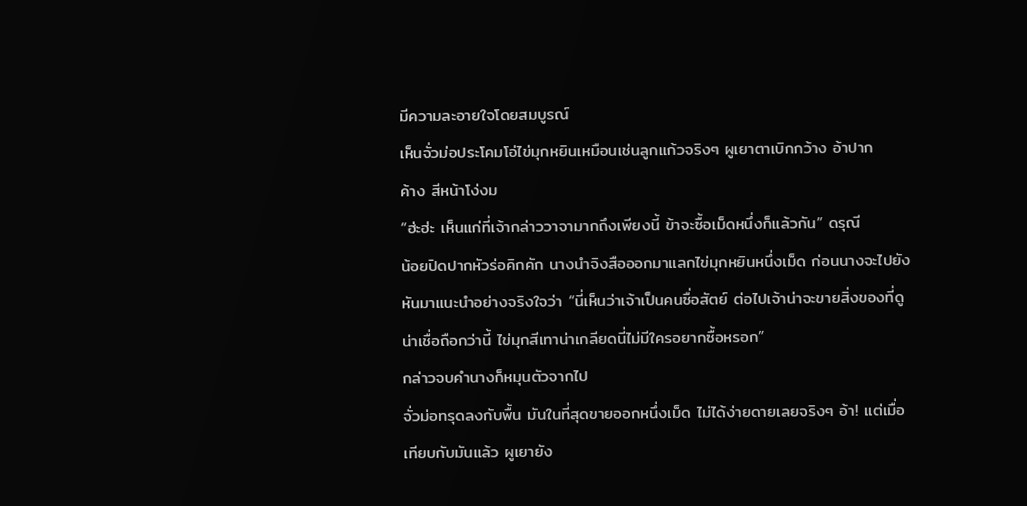มีความละอายใจโดยสมบูรณ์
เห็นจั่วม่อประโคมโอ่ไข่มุกหยินเหมือนเช่นลูกแก้วจริงๆ ผูเยาตาเบิกกว้าง อ้าปาก
ค้าง สีหน้าโง่งม
“ฮ่ะฮ่ะ เห็นแก่ที่เจ้ากล่าววาจามากถึงเพียงนี้ ข้าจะซื้อเม็ดหนึ่งก็แล้วกัน” ดรุณี
น้อยปิดปากหัวร่อคิกคัก นางนำจิงสือออกมาแลกไข่มุกหยินหนึ่งเม็ด ก่อนนางจะไปยัง
หันมาแนะนำอย่างจริงใจว่า “นี่เห็นว่าเจ้าเป็นคนซื่อสัตย์ ต่อไปเจ้าน่าจะขายสิ่งของที่ดู
น่าเชื่อถือกว่านี้ ไข่มุกสีเทาน่าเกลียดนี่ไม่มีใครอยากซื้อหรอก”
กล่าวจบคำนางก็หมุนตัวจากไป
จั่วม่อทรุดลงกับพื้น มันในที่สุดขายออกหนึ่งเม็ด ไม่ได้ง่ายดายเลยจริงๆ อ้า! แต่เมื่อ
เทียบกับมันแล้ว ผูเยายัง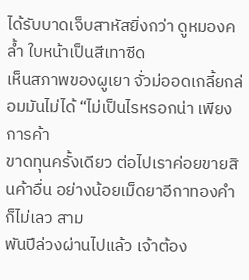ได้รับบาดเจ็บสาหัสยิ่งกว่า ดูหมองคล้ำ ใบหน้าเป็นสีเทาซีด
เห็นสภาพของผูเยา จั่วม่ออดเกลี้ยกล่อมมันไม่ได้ “ไม่เป็นไรหรอกน่า เพียงการค้า
ขาดทุนครั้งเดียว ต่อไปเราค่อยขายสินค้าอื่น อย่างน้อยเม็ดยาอีกาทองคำก็ไม่เลว สาม
พันปีล่วงผ่านไปแล้ว เจ้าต้อง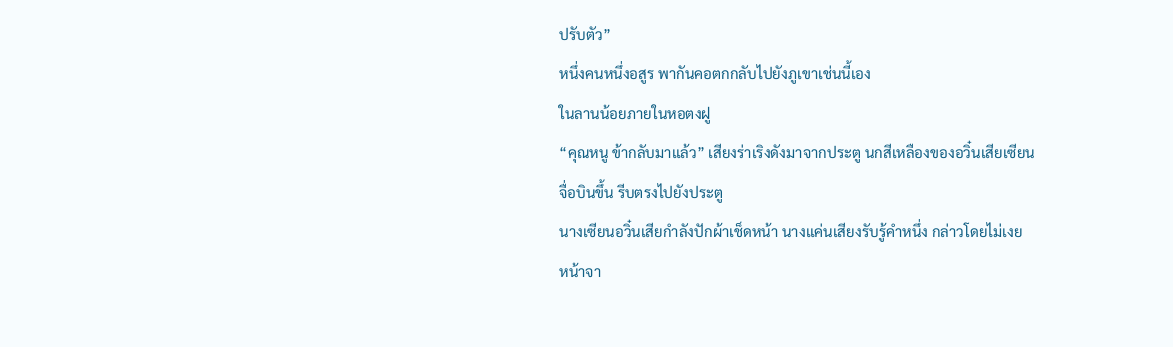ปรับตัว”
หนึ่งคนหนึ่งอสูร พากันคอตกกลับไปยังภูเขาเช่นนี้เอง
ในลานน้อยภายในหอตงฝู
“คุณหนู ข้ากลับมาแล้ว” เสียงร่าเริงดังมาจากประตู นกสีเหลืองของอวิ๋นเสียเซียน
จื่อบินขึ้น รีบตรงไปยังประตู
นางเซียนอวิ๋นเสียกำลังปักผ้าเช็ดหน้า นางแค่นเสียงรับรู้คำหนึ่ง กล่าวโดยไม่เงย
หน้าจา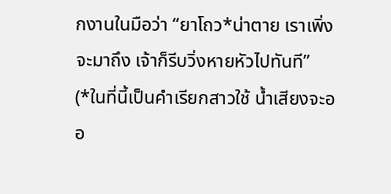กงานในมือว่า “ยาโถว*น่าตาย เราเพิ่งจะมาถึง เจ้าก็รีบวิ่งหายหัวไปทันที”
(*ในที่นี้เป็นคำเรียกสาวใช้ น้ำเสียงจะออ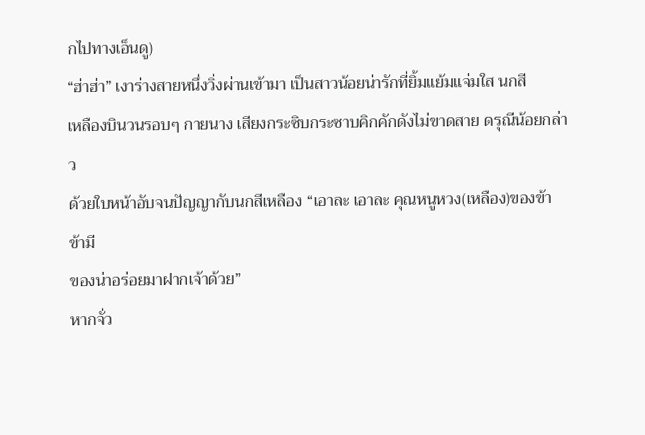กไปทางเอ็นดู)
“ฮ่าฮ่า” เงาร่างสายหนึ่งวิ่งผ่านเข้ามา เป็นสาวน้อยน่ารักที่ยิ้มแย้มแจ่มใส นกสี
เหลืองบินวนรอบๆ กายนาง เสียงกระซิบกระซาบคิกคักดังไม่ขาดสาย ดรุณีน้อยกล่าว
ด้วยใบหน้าอับจนปัญญากับนกสีเหลือง “เอาละ เอาละ คุณหนูหวง(เหลือง)ของข้า ข้ามี
ของน่าอร่อยมาฝากเจ้าด้วย”
หากจั่ว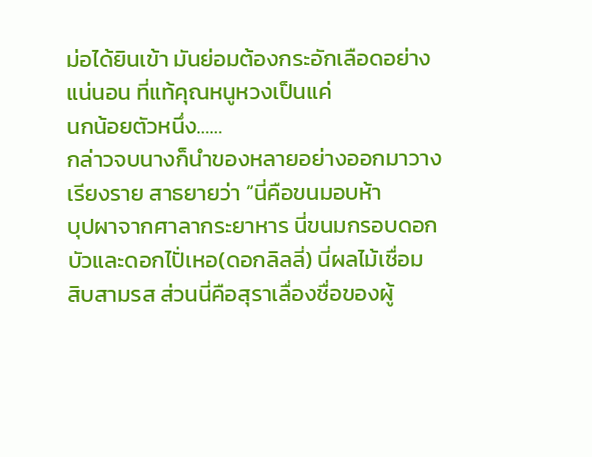ม่อได้ยินเข้า มันย่อมต้องกระอักเลือดอย่างแน่นอน ที่แท้คุณหนูหวงเป็นแค่
นกน้อยตัวหนึ่ง……
กล่าวจบนางก็นำของหลายอย่างออกมาวางเรียงราย สาธยายว่า “นี่คือขนมอบห้า
บุปผาจากศาลากระยาหาร นี่ขนมกรอบดอกบัวและดอกไปั่เหอ(ดอกลิลลี่) นี่ผลไม้เชื่อม
สิบสามรส ส่วนนี่คือสุราเลื่องชื่อของผู้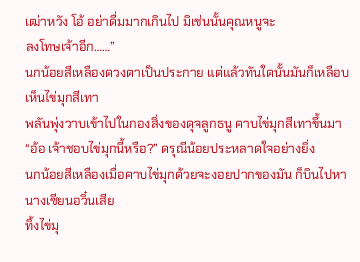เฒ่าหวัง โอ้ อย่าดื่มมากเกินไป มิเช่นนั้นคุณหนูจะ
ลงโทษเจ้าอีก……”
นกน้อยสีเหลืองดวงตาเป็นประกาย แต่แล้วทันใดนั้นมันก็เหลือบเห็นไข่มุกสีเทา
พลันพุ่งวาบเข้าไปในกองสิ่งของดุจลูกธนู คาบไข่มุกสีเทาขึ้นมา
“อ้อ เจ้าชอบไข่มุกนี้หรือ?” ดรุณีน้อยประหลาดใจอย่างยิ่ง
นกน้อยสีเหลืองเมื่อคาบไข่มุกด้วยจะงอยปากของมัน ก็บินไปหานางเซียนอวิ๋นเสีย
ทิ้งไข่มุ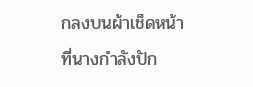กลงบนผ้าเช็ดหน้าที่นางกำลังปัก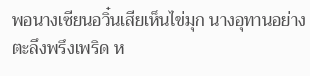พอนางเซียนอวิ๋นเสียเห็นไข่มุก นางอุทานอย่างตะลึงพรึงเพริด ห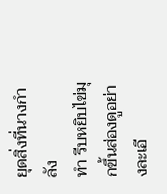ยุดสิ่งที่นางกำลัง
ทำ รีบหยิบไข่มุกขึ้นส่องดูอย่างละเอี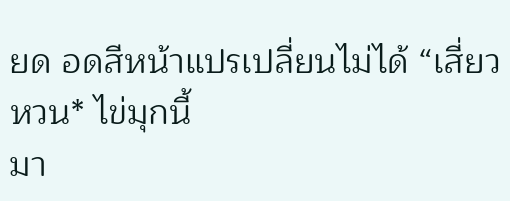ยด อดสีหน้าแปรเปลี่ยนไม่ได้ “เสี่ยวหวน* ไข่มุกนี้
มา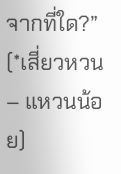จากที่ใด?”
(*เสี่ยวหวน – แหวนน้อย)